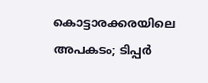കൊട്ടാരക്കരയിലെ അപകടം; ടിപ്പർ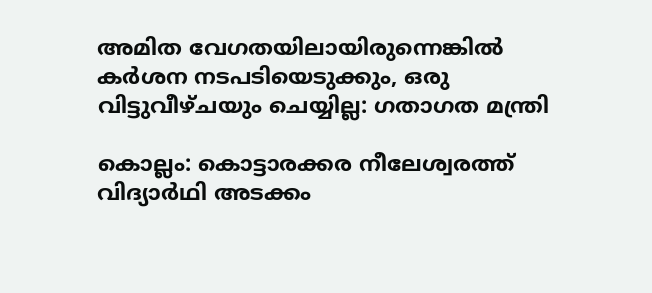അമിത വേഗതയിലായിരുന്നെങ്കിൽ കർശന നടപടിയെടുക്കും, ഒരു വിട്ടുവീഴ്ചയും ചെയ്യില്ല: ഗതാഗത മന്ത്രി

കൊല്ലം: കൊട്ടാരക്കര നീലേശ്വരത്ത് വിദ്യാർഥി അടക്കം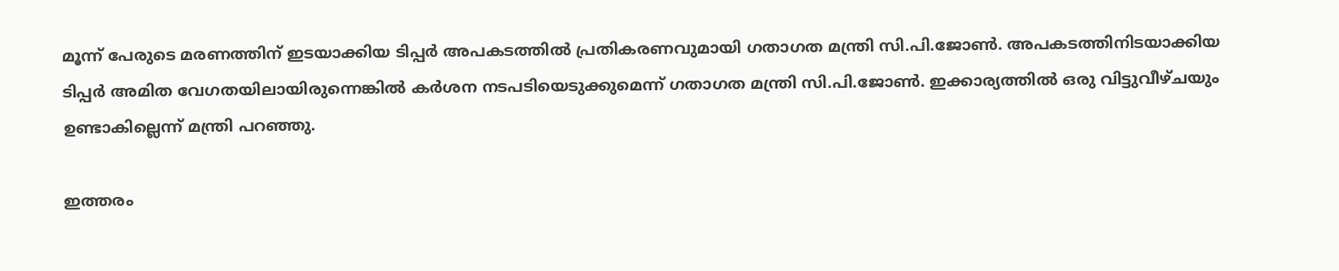മൂന്ന് പേരുടെ മരണത്തിന് ഇടയാക്കിയ ടിപ്പർ അപകടത്തിൽ പ്രതികരണവുമായി ഗതാഗത മന്ത്രി സി.പി.ജോൺ. അപകടത്തിനിടയാക്കിയ ടിപ്പർ അമിത വേഗതയിലായിരുന്നെങ്കിൽ കർശന നടപടിയെടുക്കുമെന്ന് ഗതാഗത മന്ത്രി സി.പി.ജോൺ. ഇക്കാര്യത്തിൽ ഒരു വിട്ടുവീഴ്ചയും ഉണ്ടാകില്ലെന്ന് മന്ത്രി പറഞ്ഞു.

ഇത്തരം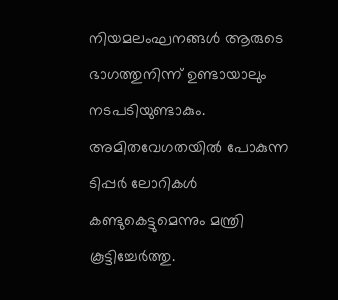നിയമലംഘനങ്ങൾ ആരുടെ ഭാഗത്തുനിന്ന് ഉണ്ടായാലും നടപടിയുണ്ടാകും. അമിതവേഗതയിൽ പോകുന്ന ടിപ്പർ ലോറികൾ കണ്ടുകെട്ടുമെന്നും മന്ത്രി കൂട്ടിച്ചേർത്തു.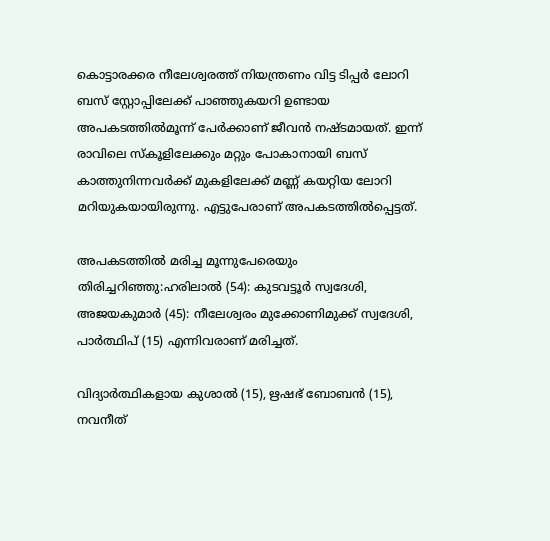കൊട്ടാരക്കര നീലേശ്വരത്ത് നിയന്ത്രണം വിട്ട ടിപ്പർ ലോറി ബസ് സ്റ്റോപ്പിലേക്ക് പാഞ്ഞുകയറി ഉണ്ടായ അപകടത്തിൽമൂന്ന് പേർക്കാണ് ജീവൻ നഷ്ടമായത്. ഇന്ന് രാവിലെ സ്കൂളിലേക്കും മറ്റും പോകാനായി ബസ് കാത്തുനിന്നവർക്ക് മുകളിലേക്ക് മണ്ണ് കയറ്റിയ ലോറി മറിയുകയായിരുന്നു. എട്ടുപേരാണ് അപകടത്തിൽപ്പെട്ടത്.

അപകടത്തിൽ മരിച്ച മൂന്നുപേരെയും തിരിച്ചറിഞ്ഞു:ഹരിലാൽ (54): കുടവട്ടൂർ സ്വദേശി, അജയകുമാർ (45): നീലേശ്വരം മുക്കോണിമുക്ക് സ്വദേശി, പാർത്ഥിപ് (15) എന്നിവരാണ് മരിച്ചത്.

വിദ്യാർത്ഥികളായ കുശാൽ (15), ഋഷഭ് ബോബൻ (15), നവനീത്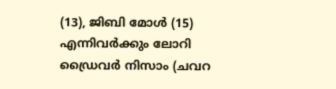(13), ജിബി മോൾ (15) എന്നിവർക്കും ലോറി ഡ്രൈവർ നിസാം (ചവറ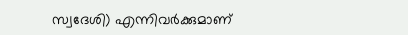സ്വദേശി) എന്നിവർക്കുമാണ്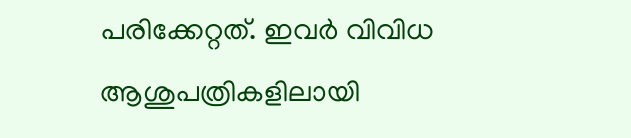പരിക്കേറ്റത്. ഇവർ വിവിധ ആശുപത്രികളിലായി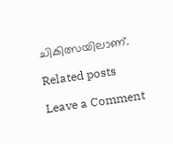ചികിത്സയിലാണ്.

Related posts

Leave a Comment